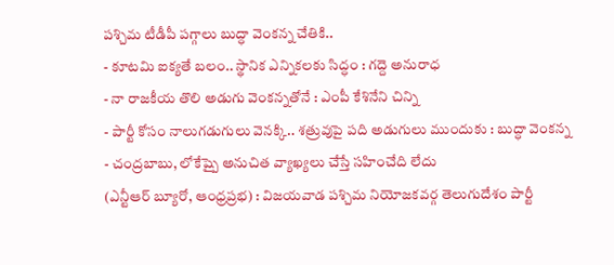పశ్చిమ టీడీపీ పగ్గాలు బుద్ధా వెంకన్న చేతికి..
- కూటమి ఐక్యతే బలం.. స్థానిక ఎన్నికలకు సిద్ధం : గద్దె అనురాధ
- నా రాజకీయ తొలి అడుగు వెంకన్నతోనే : ఎంపీ కేశినేని చిన్ని
- పార్టీ కోసం నాలుగడుగులు వెనక్కి.. శత్రువుపై పది అడుగులు ముందుకు : బుద్ధా వెంకన్న
- చంద్రబాబు, లోకేష్పై అనుచిత వ్యాఖ్యలు చేస్తే సహించేది లేదు
(ఎన్టీఆర్ బ్యూరో, ఆంధ్రప్రభ) : విజయవాడ పశ్చిమ నియోజకవర్గ తెలుగుదేశం పార్టీ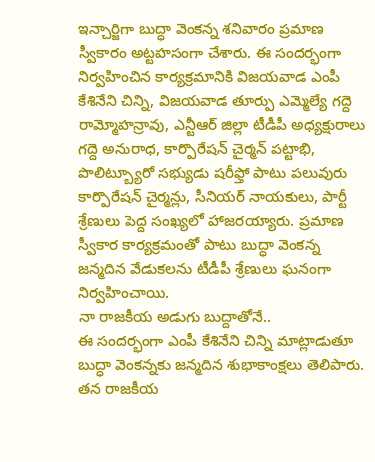ఇన్చార్జిగా బుద్ధా వెంకన్న శనివారం ప్రమాణ స్వీకారం అట్టహసంగా చేశారు. ఈ సందర్భంగా నిర్వహించిన కార్యక్రమానికి విజయవాడ ఎంపీ కేశినేని చిన్ని, విజయవాడ తూర్పు ఎమ్మెల్యే గద్దె రామ్మోహన్రావు, ఎన్టీఆర్ జిల్లా టీడీపీ అధ్యక్షురాలు గద్దె అనురాధ, కార్పొరేషన్ చైర్మన్ పట్టాభి, పొలిట్బ్యూరో సభ్యుడు షరీఫ్తో పాటు పలువురు కార్పొరేషన్ చైర్మన్లు, సీనియర్ నాయకులు, పార్టీ శ్రేణులు పెద్ద సంఖ్యలో హాజరయ్యారు. ప్రమాణ స్వీకార కార్యక్రమంతో పాటు బుద్ధా వెంకన్న జన్మదిన వేడుకలను టీడీపీ శ్రేణులు ఘనంగా నిర్వహించాయి.
నా రాజకీయ అడుగు బుద్దాతోనే..
ఈ సందర్భంగా ఎంపీ కేశినేని చిన్ని మాట్లాడుతూ బుద్ధా వెంకన్నకు జన్మదిన శుభాకాంక్షలు తెలిపారు. తన రాజకీయ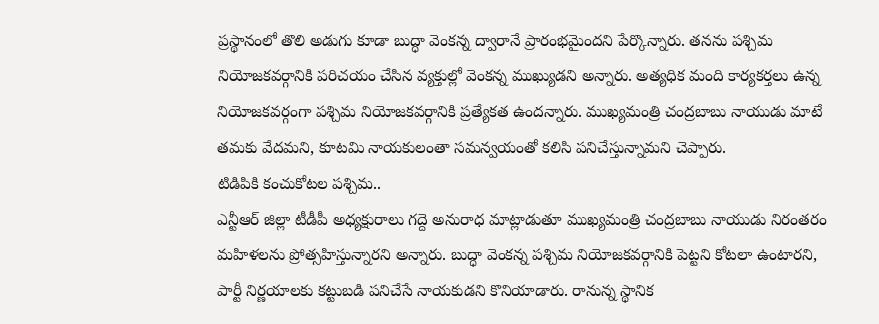ప్రస్థానంలో తొలి అడుగు కూడా బుద్ధా వెంకన్న ద్వారానే ప్రారంభమైందని పేర్కొన్నారు. తనను పశ్చిమ నియోజకవర్గానికి పరిచయం చేసిన వ్యక్తుల్లో వెంకన్న ముఖ్యుడని అన్నారు. అత్యధిక మంది కార్యకర్తలు ఉన్న నియోజకవర్గంగా పశ్చిమ నియోజకవర్గానికి ప్రత్యేకత ఉందన్నారు. ముఖ్యమంత్రి చంద్రబాబు నాయుడు మాటే తమకు వేదమని, కూటమి నాయకులంతా సమన్వయంతో కలిసి పనిచేస్తున్నామని చెప్పారు.
టిడిపికి కంచుకోటల పశ్చిమ..
ఎన్టీఆర్ జిల్లా టీడీపీ అధ్యక్షురాలు గద్దె అనురాధ మాట్లాడుతూ ముఖ్యమంత్రి చంద్రబాబు నాయుడు నిరంతరం మహిళలను ప్రోత్సహిస్తున్నారని అన్నారు. బుద్ధా వెంకన్న పశ్చిమ నియోజకవర్గానికి పెట్టని కోటలా ఉంటారని, పార్టీ నిర్ణయాలకు కట్టుబడి పనిచేసే నాయకుడని కొనియాడారు. రానున్న స్థానిక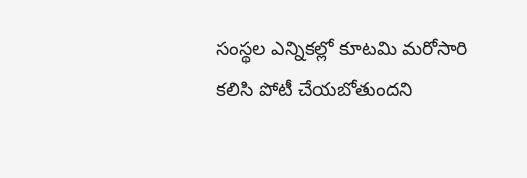సంస్థల ఎన్నికల్లో కూటమి మరోసారి కలిసి పోటీ చేయబోతుందని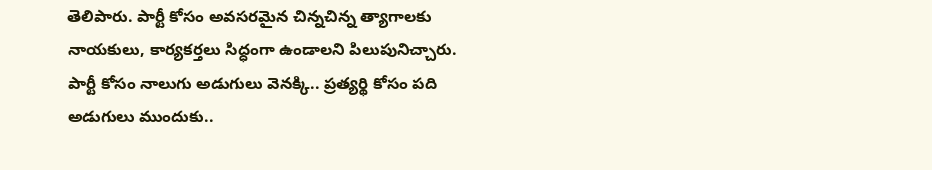తెలిపారు. పార్టీ కోసం అవసరమైన చిన్నచిన్న త్యాగాలకు నాయకులు, కార్యకర్తలు సిద్ధంగా ఉండాలని పిలుపునిచ్చారు.
పార్టీ కోసం నాలుగు అడుగులు వెనక్కి.. ప్రత్యర్థి కోసం పది అడుగులు ముందుకు..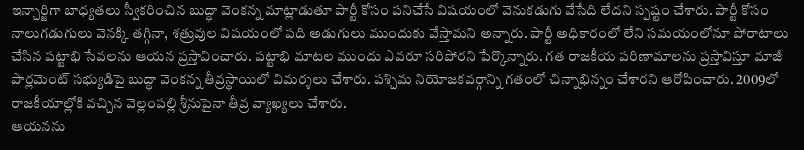ఇన్చార్జిగా బాధ్యతలు స్వీకరించిన బుద్ధా వెంకన్న మాట్లాడుతూ పార్టీ కోసం పనిచేసే విషయంలో వెనుకడుగు వేసేది లేదని స్పష్టం చేశారు. పార్టీ కోసం నాలుగడుగులు వెనక్కి తగ్గినా, శత్రువుల విషయంలో పది అడుగులు ముందుకు వేస్తామని అన్నారు. పార్టీ అధికారంలో లేని సమయంలోనూ పోరాటాలు చేసిన పట్టాభి సేవలను ఆయన ప్రస్తావించారు. పట్టాభి మాటల ముందు ఎవరూ సరిపోరని పేర్కొన్నారు. గత రాజకీయ పరిణామాలను ప్రస్తావిస్తూ మాజీ పార్లమెంట్ సభ్యుడిపై బుద్ధా వెంకన్న తీవ్రస్థాయిలో విమర్శలు చేశారు. పశ్చిమ నియోజకవర్గాన్ని గతంలో చిన్నాభిన్నం చేశారని ఆరోపించారు. 2009లో రాజకీయాల్లోకి వచ్చిన వెల్లంపల్లి శ్రీనుపైనా తీవ్ర వ్యాఖ్యలు చేశారు.
ఆయనను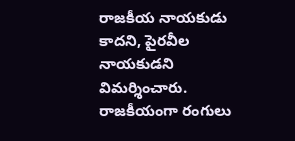రాజకీయ నాయకుడు కాదని, పైరవీల నాయకుడని విమర్శించారు. రాజకీయంగా రంగులు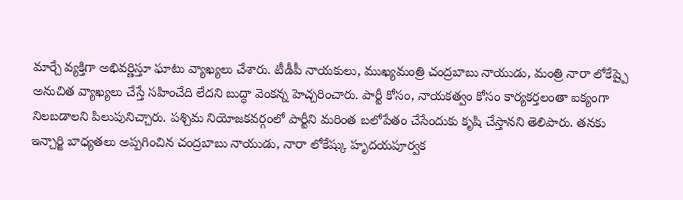మార్చే వ్యక్తిగా అభివర్ణిస్తూ ఘాటు వ్యాఖ్యలు చేశారు. టీడీపీ నాయకులు, ముఖ్యమంత్రి చంద్రబాబు నాయుడు, మంత్రి నారా లోకేష్పై అనుచిత వ్యాఖ్యలు చేస్తే సహించేది లేదని బుద్ధా వెంకన్న హెచ్చరించారు. పార్టీ కోసం, నాయకత్వం కోసం కార్యకర్తలంతా ఐక్యంగా నిలబడాలని పిలుపునిచ్చారు. పశ్చిమ నియోజకవర్గంలో పార్టీని మరింత బలోపేతం చేసేందుకు కృషి చేస్తానని తెలిపారు. తనకు ఇన్చార్జి బాధ్యతలు అప్పగించిన చంద్రబాబు నాయుడు, నారా లోకేష్కు హృదయపూర్వక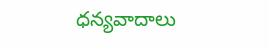ధన్యవాదాలు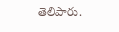తెలిపారు.